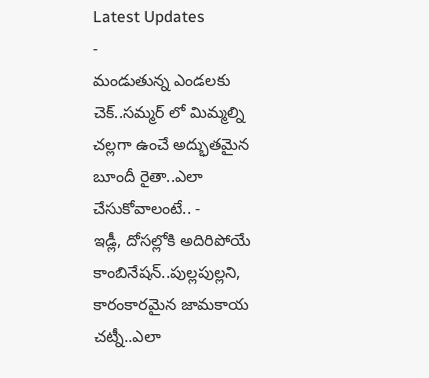Latest Updates
-
మండుతున్న ఎండలకు చెక్..సమ్మర్ లో మిమ్మల్ని చల్లగా ఉంచే అద్భుతమైన బూందీ రైతా..ఎలా చేసుకోవాలంటే.. -
ఇడ్లీ, దోసల్లోకి అదిరిపోయే కాంబినేషన్..పుల్లపుల్లని, కారంకారమైన జామకాయ చట్నీ..ఎలా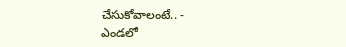చేసుకోవాలంటే.. -
ఎండలో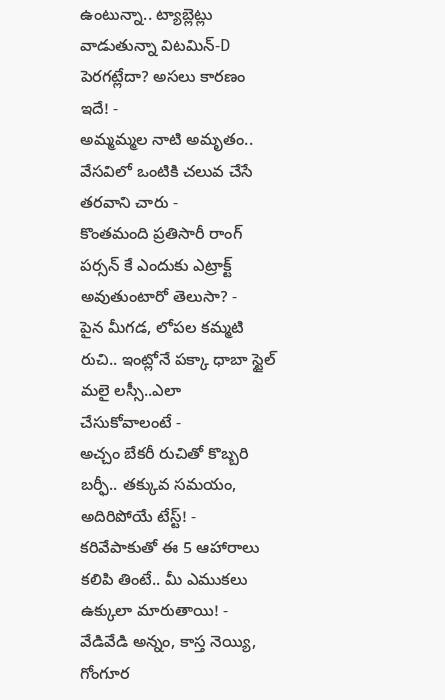ఉంటున్నా.. ట్యాబ్లెట్లు వాడుతున్నా విటమిన్-D పెరగట్లేదా? అసలు కారణం ఇదే! -
అమ్మమ్మల నాటి అమృతం.. వేసవిలో ఒంటికి చలువ చేసే తరవాని చారు -
కొంతమంది ప్రతిసారీ రాంగ్ పర్సన్ కే ఎందుకు ఎట్రాక్ట్ అవుతుంటారో తెలుసా? -
పైన మీగడ, లోపల కమ్మటి రుచి.. ఇంట్లోనే పక్కా ధాబా స్టైల్ మలై లస్సీ..ఎలా చేసుకోవాలంటే -
అచ్చం బేకరీ రుచితో కొబ్బరి బర్ఫీ.. తక్కువ సమయం, అదిరిపోయే టేస్ట్! -
కరివేపాకుతో ఈ 5 ఆహారాలు కలిపి తింటే.. మీ ఎముకలు ఉక్కులా మారుతాయి! -
వేడివేడి అన్నం, కాస్త నెయ్యి, గోంగూర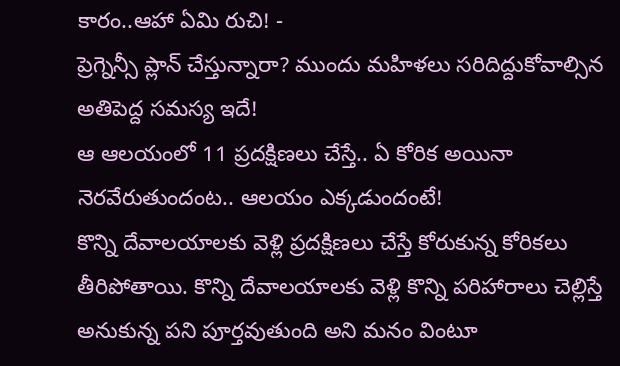కారం..ఆహా ఏమి రుచి! -
ప్రెగ్నెన్సీ ప్లాన్ చేస్తున్నారా? ముందు మహిళలు సరిదిద్దుకోవాల్సిన అతిపెద్ద సమస్య ఇదే!
ఆ ఆలయంలో 11 ప్రదక్షిణలు చేస్తే.. ఏ కోరిక అయినా నెరవేరుతుందంట.. ఆలయం ఎక్కడుందంటే!
కొన్ని దేవాలయాలకు వెళ్లి ప్రదక్షిణలు చేస్తే కోరుకున్న కోరికలు తీరిపోతాయి. కొన్ని దేవాలయాలకు వెళ్లి కొన్ని పరిహారాలు చెల్లిస్తే అనుకున్న పని పూర్తవుతుంది అని మనం వింటూ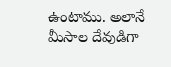ఉంటాము. అలానే మీసాల దేవుడిగా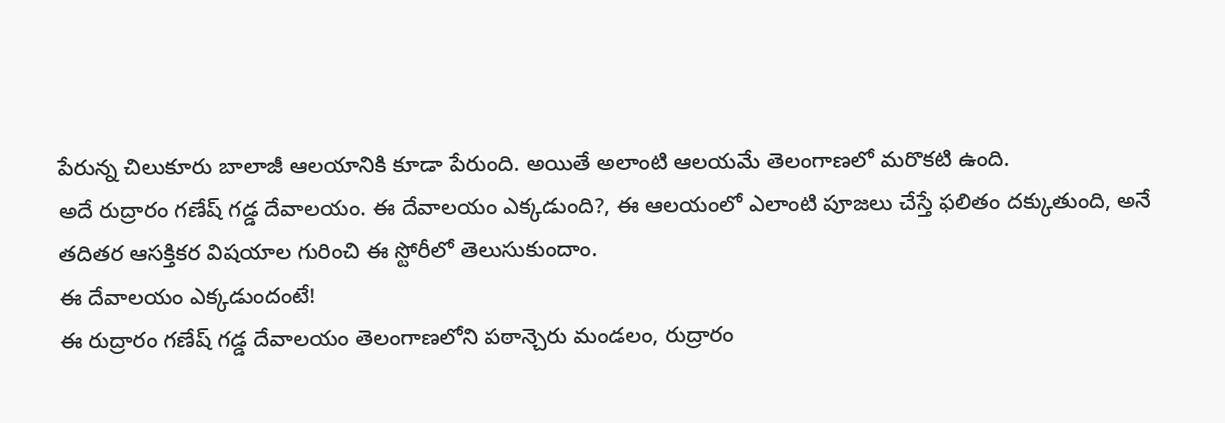పేరున్న చిలుకూరు బాలాజీ ఆలయానికి కూడా పేరుంది. అయితే అలాంటి ఆలయమే తెలంగాణలో మరొకటి ఉంది.
అదే రుద్రారం గణేష్ గడ్డ దేవాలయం. ఈ దేవాలయం ఎక్కడుంది?, ఈ ఆలయంలో ఎలాంటి పూజలు చేస్తే ఫలితం దక్కుతుంది, అనే తదితర ఆసక్తికర విషయాల గురించి ఈ స్టోరీలో తెలుసుకుందాం.
ఈ దేవాలయం ఎక్కడుందంటే!
ఈ రుద్రారం గణేష్ గడ్డ దేవాలయం తెలంగాణలోని పఠాన్చెరు మండలం, రుద్రారం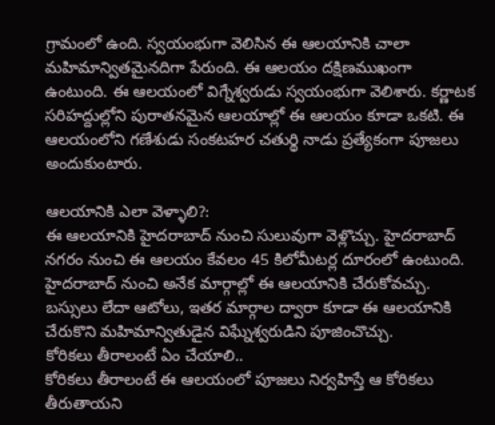గ్రామంలో ఉంది. స్వయంభుగా వెలిసిన ఈ ఆలయానికి చాలా మహిమాన్వితమైనదిగా పేరుంది. ఈ ఆలయం దక్షిణముఖంగా ఉంటుంది. ఈ ఆలయంలో విగ్నేశ్వరుడు స్వయంభుగా వెలిశారు. కర్ణాటక సరిహద్దుల్లోని పురాతనమైన ఆలయాల్లో ఈ ఆలయం కూడా ఒకటి. ఈ ఆలయంలోని గణేశుడు సంకటహర చతుర్థి నాడు ప్రత్యేకంగా పూజలు అందుకుంటారు.

ఆలయానికి ఎలా వెళ్ళాలి?:
ఈ ఆలయానికి హైదరాబాద్ నుంచి సులువుగా వెళ్లొచ్చు. హైదరాబాద్ నగరం నుంచి ఈ ఆలయం కేవలం 45 కిలోమీటర్ల దూరంలో ఉంటుంది. హైదరాబాద్ నుంచి అనేక మార్గాల్లో ఈ ఆలయానికి చేరుకోవచ్చు. బస్సులు లేదా ఆటోలు, ఇతర మార్గాల ద్వారా కూడా ఈ ఆలయానికి చేరుకొని మహిమాన్వితుడైన విఘ్నేశ్వరుడిని పూజించొచ్చు.
కోరికలు తీరాలంటే ఏం చేయాలి..
కోరికలు తీరాలంటే ఈ ఆలయంలో పూజలు నిర్వహిస్తే ఆ కోరికలు తీరుతాయని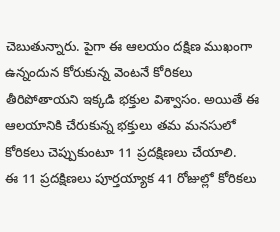చెబుతున్నారు. పైగా ఈ ఆలయం దక్షిణ ముఖంగా ఉన్నందున కోరుకున్న వెంటనే కోరికలు తీరిపోతాయని ఇక్కడి భక్తుల విశ్వాసం. అయితే ఈ ఆలయానికి చేరుకున్న భక్తులు తమ మనసులో కోరికలు చెప్పుకుంటూ 11 ప్రదక్షిణలు చేయాలి.
ఈ 11 ప్రదక్షిణలు పూర్తయ్యాక 41 రోజుల్లో కోరికలు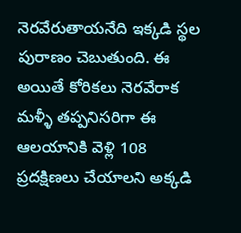నెరవేరుతాయనేది ఇక్కడి స్థల పురాణం చెబుతుంది. ఈ అయితే కోరికలు నెరవేరాక మళ్ళీ తప్పనిసరిగా ఈ ఆలయానికి వెళ్లి 108 ప్రదక్షిణలు చేయాలని అక్కడి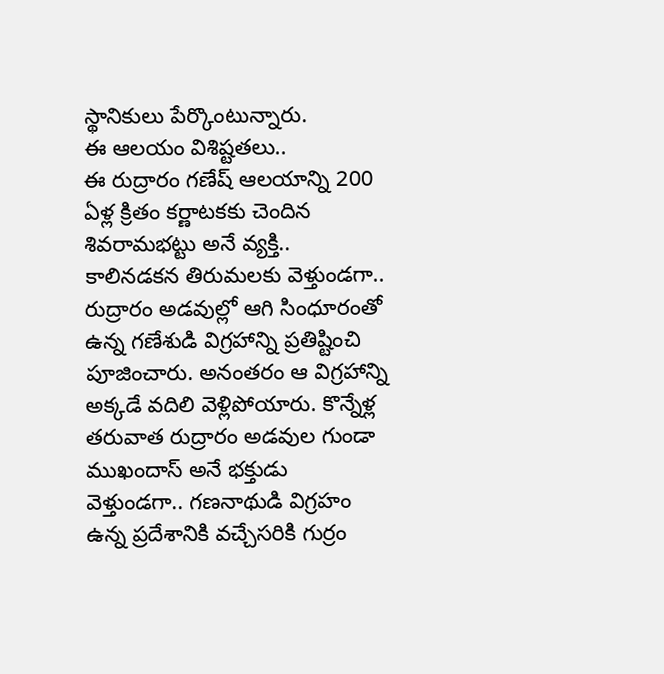స్థానికులు పేర్కొంటున్నారు.
ఈ ఆలయం విశిష్టతలు..
ఈ రుద్రారం గణేష్ ఆలయాన్ని 200 ఏళ్ల క్రితం కర్ణాటకకు చెందిన శివరామభట్టు అనే వ్యక్తి.. కాలినడకన తిరుమలకు వెళ్తుండగా.. రుద్రారం అడవుల్లో ఆగి సింధూరంతో ఉన్న గణేశుడి విగ్రహాన్ని ప్రతిష్టించి పూజించారు. అనంతరం ఆ విగ్రహాన్ని అక్కడే వదిలి వెళ్లిపోయారు. కొన్నేళ్ల తరువాత రుద్రారం అడవుల గుండా ముఖందాస్ అనే భక్తుడు వెళ్తుండగా.. గణనాథుడి విగ్రహం ఉన్న ప్రదేశానికి వచ్చేసరికి గుర్రం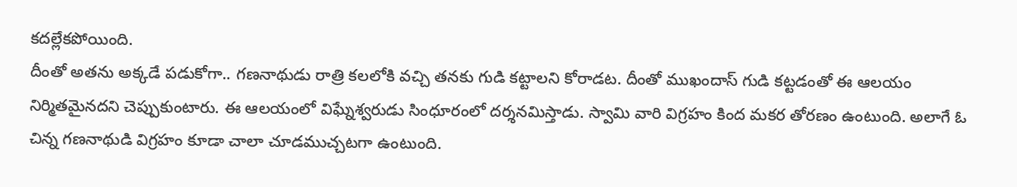కదల్లేకపోయింది.
దీంతో అతను అక్కడే పడుకోగా.. గణనాథుడు రాత్రి కలలోకి వచ్చి తనకు గుడి కట్టాలని కోరాడట. దీంతో ముఖందాస్ గుడి కట్టడంతో ఈ ఆలయం నిర్మితమైనదని చెప్పుకుంటారు. ఈ ఆలయంలో విఘ్నేశ్వరుడు సింధూరంలో దర్శనమిస్తాడు. స్వామి వారి విగ్రహం కింద మకర తోరణం ఉంటుంది. అలాగే ఓ చిన్న గణనాథుడి విగ్రహం కూడా చాలా చూడముచ్చటగా ఉంటుంది.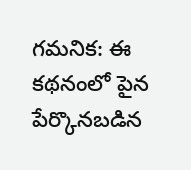గమనిక: ఈ కథనంలో పైన పేర్కొనబడిన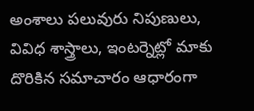అంశాలు పలువురు నిపుణులు, వివిధ శాస్త్రాలు, ఇంటర్నెట్లో మాకు దొరికిన సమాచారం ఆధారంగా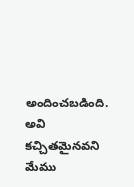అందించబడింది. అవి కచ్చితమైనవని మేము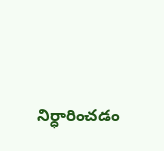నిర్ధారించడం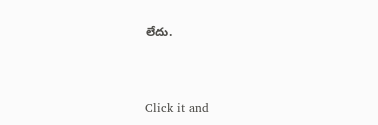లేదు.



Click it and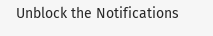Unblock the Notifications